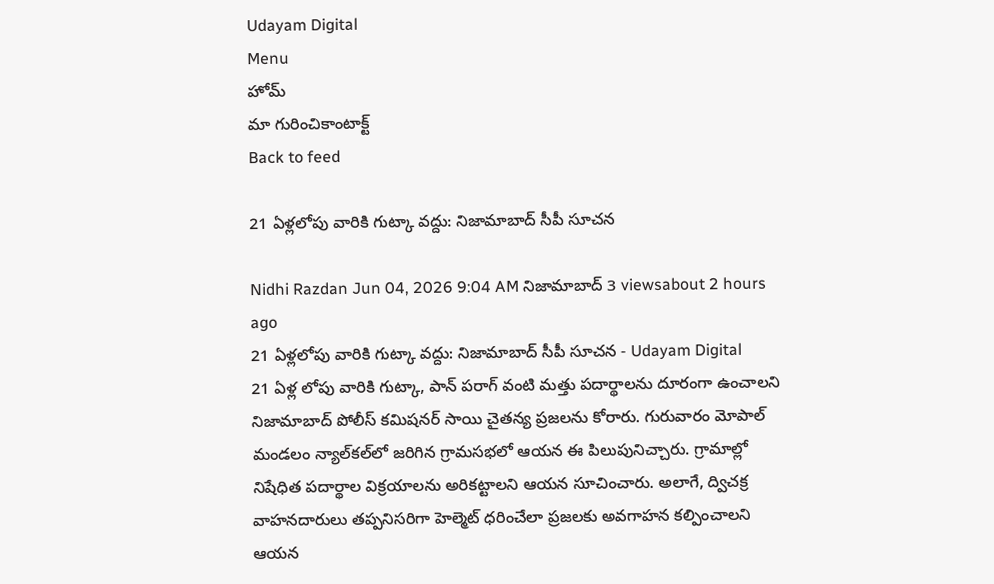Udayam Digital
Menu
హోమ్
మా గురించికాంటాక్ట్
Back to feed

21 ఏళ్లలోపు వారికి గుట్కా వద్దు: నిజామాబాద్ సీపీ సూచన

Nidhi Razdan Jun 04, 2026 9:04 AM నిజామాబాద్ 3 viewsabout 2 hours ago
21 ఏళ్లలోపు వారికి గుట్కా వద్దు: నిజామాబాద్ సీపీ సూచన - Udayam Digital
21 ఏళ్ల లోపు వారికి గుట్కా, పాన్ పరాగ్ వంటి మత్తు పదార్థాలను దూరంగా ఉంచాలని నిజామాబాద్ పోలీస్ కమిషనర్ సాయి చైతన్య ప్రజలను కోరారు. గురువారం మోపాల్ మండలం న్యాల్‌కల్‌లో జరిగిన గ్రామసభలో ఆయన ఈ పిలుపునిచ్చారు. గ్రామాల్లో నిషేధిత పదార్థాల విక్రయాలను అరికట్టాలని ఆయన సూచించారు. అలాగే, ద్విచక్ర వాహనదారులు తప్పనిసరిగా హెల్మెట్ ధరించేలా ప్రజలకు అవగాహన కల్పించాలని ఆయన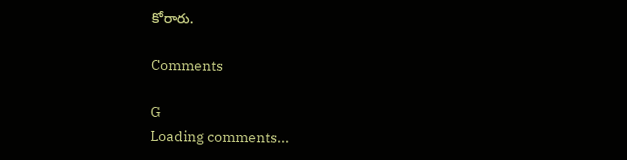కోరారు.

Comments

G
Loading comments...